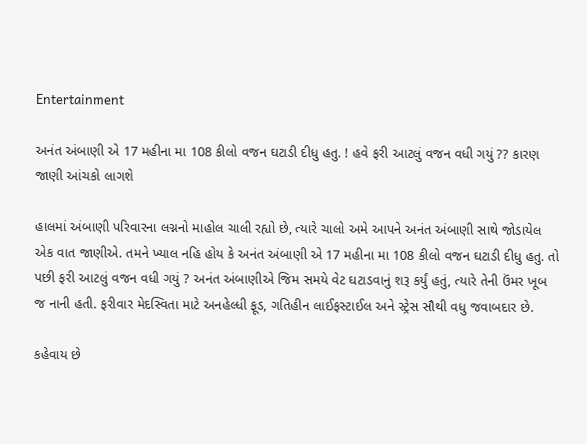Entertainment

અનંત અંબાણી એ 17 મહીના મા 108 કીલો વજન ઘટાડી દીધુ હતુ. ! હવે ફરી આટલું વજન વધી ગયું ?? કારણ જાણી આંચકો લાગશે

હાલમાં અંબાણી પરિવારના લગ્નનો માહોલ ચાલી રહ્યો છે, ત્યારે ચાલો અમે આપને અનંત અંબાણી સાથે જોડાયેલ એક વાત જાણીએ. તમને ખ્યાલ નહિ હોય કે અનંત અંબાણી એ 17 મહીના મા 108 કીલો વજન ઘટાડી દીધુ હતુ. તો પછી ફરી આટલું વજન વધી ગયું ? અનંત અંબાણીએ જિમ સમયે વેટ ઘટાડવાનું શરૂ કર્યું હતું, ત્યારે તેની ઉંમર ખૂબ જ નાની હતી. ફરીવાર મેદસ્વિતા માટે અનહેલ્ધી ફૂડ, ગતિહીન લાઈફસ્ટાઈલ અને સ્ટ્રેસ સૌથી વધુ જવાબદાર છે.

કહેવાય છે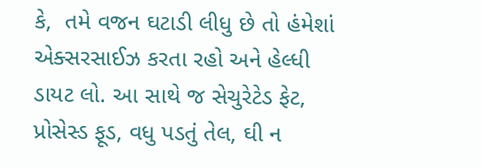કે,  તમે વજન ઘટાડી લીધુ છે તો હંમેશાં એક્સરસાઈઝ કરતા રહો અને હેલ્ધી ડાયટ લો. આ સાથે જ સેચુરેટેડ ફેટ, પ્રોસેસ્ડ ફૂડ, વધુ પડતું તેલ, ઘી ન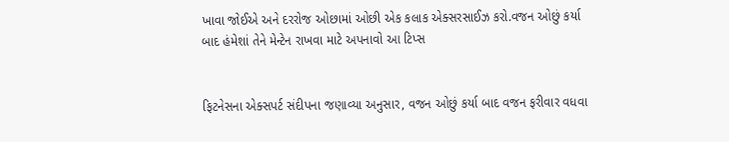ખાવા જોઈએ અને દરરોજ ઓછામાં ઓછી એક કલાક એક્સરસાઈઝ કરો.વજન ઓછું કર્યા બાદ હંમેશાં તેને મેન્ટેન રાખવા માટે અપનાવો આ ટિપ્સ


ફિટનેસના એક્સપર્ટ સંદીપના જણાવ્યા અનુસાર, વજન ઓછું કર્યા બાદ વજન ફરીવાર વધવા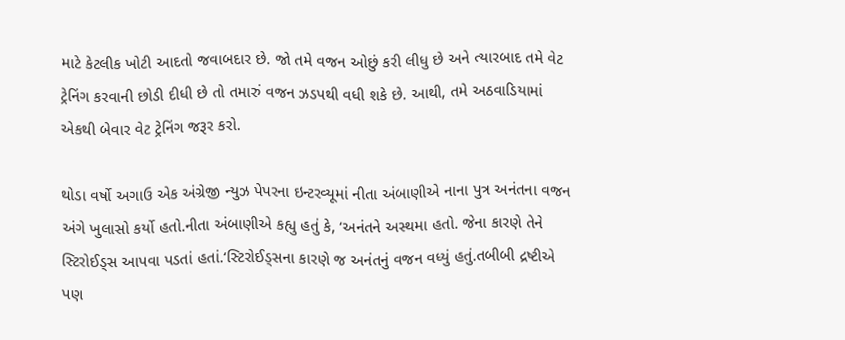માટે કેટલીક ખોટી આદતો જવાબદાર છે. જો તમે વજન ઓછું કરી લીધુ છે અને ત્યારબાદ તમે વેટ ટ્રેનિંગ કરવાની છોડી દીધી છે તો તમારું વજન ઝડપથી વધી શકે છે. આથી, તમે અઠવાડિયામાં એકથી બેવાર વેટ ટ્રેનિંગ જરૂર કરો.

થોડા વર્ષો અગાઉ એક અંગ્રેજી ન્યુઝ પેપરના ઇન્ટરવ્યૂમાં નીતા અંબાણીએ નાના પુત્ર અનંતના વજન અંગે ખુલાસો કર્યો હતો.નીતા અંબાણીએ કહ્યુ હતું કે, ‘અનંતને અસ્થમા હતો. જેના કારણે તેને સ્ટિરોઈડ્સ આપવા પડતાં હતાં.‘સ્ટિરોઈડ્સના કારણે જ અનંતનું વજન વધ્યું હતું.તબીબી દ્રષ્ટીએ પણ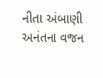નીતા અંબાણી અનંતના વજન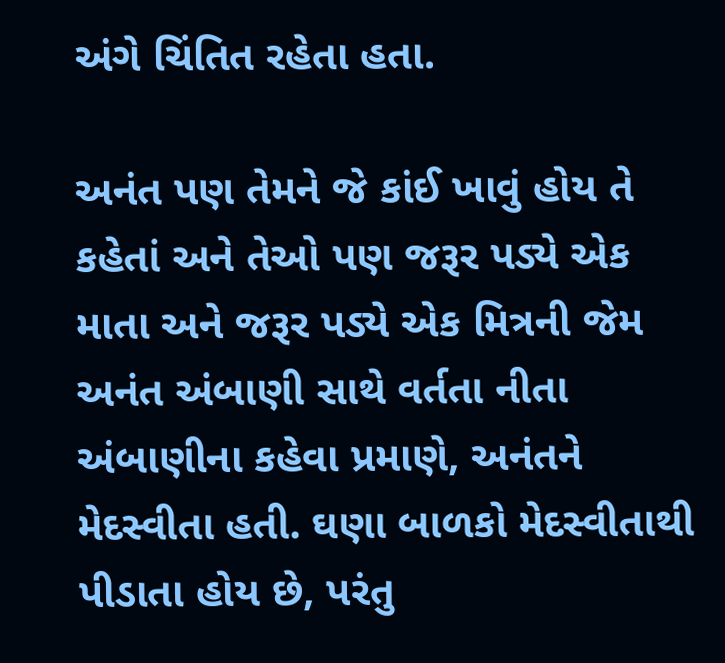અંગે ચિંતિત રહેતા હતા.

અનંત પણ તેમને જે કાંઈ ખાવું હોય તે કહેતાં અને તેઓ પણ જરૂર પડ્યે એક માતા અને જરૂર પડ્યે એક મિત્રની જેમ અનંત અંબાણી સાથે વર્તતા નીતા અંબાણીના કહેવા પ્રમાણે, અનંતને મેદસ્વીતા હતી. ઘણા બાળકો મેદસ્વીતાથી પીડાતા હોય છે, પરંતુ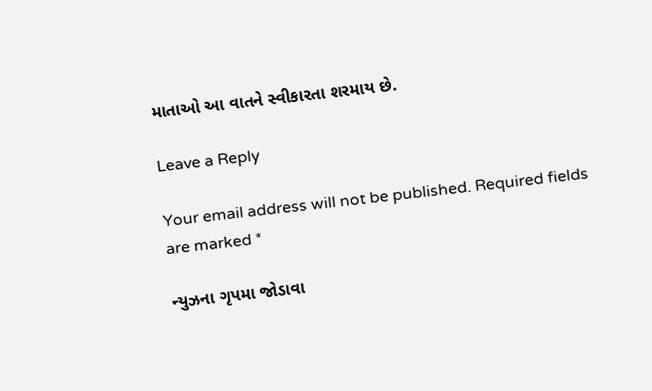માતાઓ આ વાતને સ્વીકારતા શરમાય છે.

Leave a Reply

Your email address will not be published. Required fields are marked *

ન્યુઝના ગૃપમા જોડાવા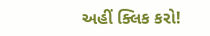અહીં ક્લિક કરો!